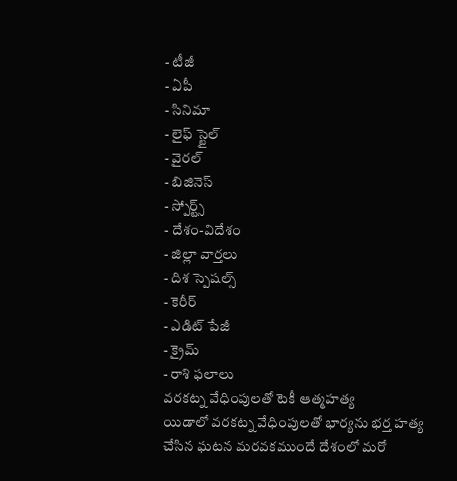- టీజీ
- ఏపీ
- సినిమా
- లైఫ్ స్టైల్
- వైరల్
- బిజినెస్
- స్పోర్ట్స్
- దేశం-విదేశం
- జిల్లా వార్తలు
- దిశ స్పెషల్స్
- కెరీర్
- ఎడిట్ పేజీ
- క్రైమ్
- రాశి ఫలాలు
వరకట్న వేధింపులతో టెకీ ఆత్మహత్య
యిడాలో వరకట్న వేధింపులతో భార్యను భర్త హత్య చేసిన ఘటన మరవకముందే దేశంలో మరో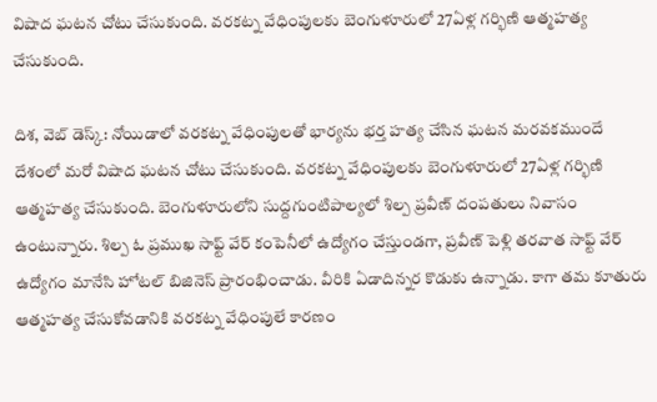విషాద ఘటన చోటు చేసుకుంది. వరకట్న వేధింపులకు బెంగుళూరులో 27ఏళ్ల గర్భిణి ఆత్మహత్య చేసుకుంది.

దిశ, వెబ్ డెస్క్: నోయిడాలో వరకట్న వేధింపులతో భార్యను భర్త హత్య చేసిన ఘటన మరవకముందే దేశంలో మరో విషాద ఘటన చోటు చేసుకుంది. వరకట్న వేధింపులకు బెంగుళూరులో 27ఏళ్ల గర్భిణి ఆత్మహత్య చేసుకుంది. బెంగుళూరులోని సుద్దగుంటిపాల్యలో శిల్ప ప్రవీణ్ దంపతులు నివాసం ఉంటున్నారు. శిల్ప ఓ ప్రముఖ సాఫ్ట్ వేర్ కంపెనీలో ఉద్యోగం చేస్తుండగా, ప్రవీణ్ పెళ్లి తరవాత సాఫ్ట్ వేర్ ఉద్యోగం మానేసి హోటల్ బిజినెస్ ప్రారంభించాడు. వీరికి ఏడాదిన్నర కొడుకు ఉన్నాడు. కాగా తమ కూతురు ఆత్మహత్య చేసుకోవడానికి వరకట్న వేధింపులే కారణం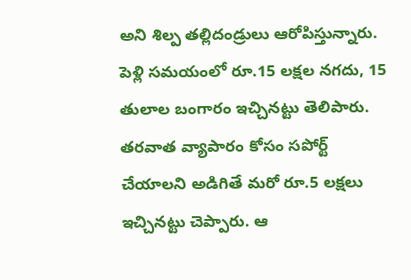అని శిల్ప తల్లిదండ్రులు ఆరోపిస్తున్నారు.
పెళ్లి సమయంలో రూ.15 లక్షల నగదు, 15 తులాల బంగారం ఇచ్చినట్టు తెలిపారు. తరవాత వ్యాపారం కోసం సపోర్ట్ చేయాలని అడిగితే మరో రూ.5 లక్షలు ఇచ్చినట్టు చెప్పారు. ఆ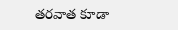తరవాత కూడా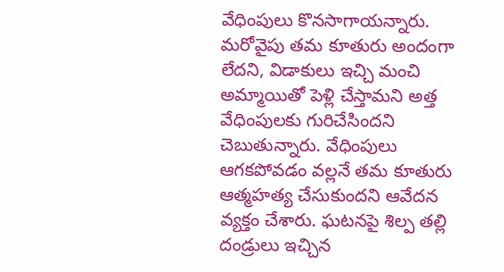వేధింపులు కొనసాగాయన్నారు. మరోవైపు తమ కూతురు అందంగా లేదని, విడాకులు ఇచ్చి మంచి అమ్మాయితో పెళ్లి చేస్తామని అత్త వేధింపులకు గురిచేసిందని చెబుతున్నారు. వేధింపులు ఆగకపోవడం వల్లనే తమ కూతురు ఆత్మహత్య చేసుకుందని ఆవేదన వ్యక్తం చేశారు. ఘటనపై శిల్ప తల్లి దండ్రులు ఇచ్చిన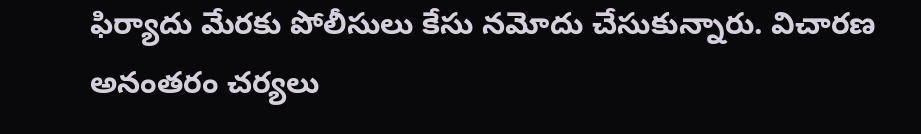ఫిర్యాదు మేరకు పోలీసులు కేసు నమోదు చేసుకున్నారు. విచారణ అనంతరం చర్యలు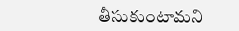తీసుకుంటామని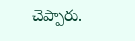చెప్పారు.